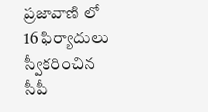ప్రజావాణి లో 16 ఫిర్యాదులు స్వీకరించిన సీపీ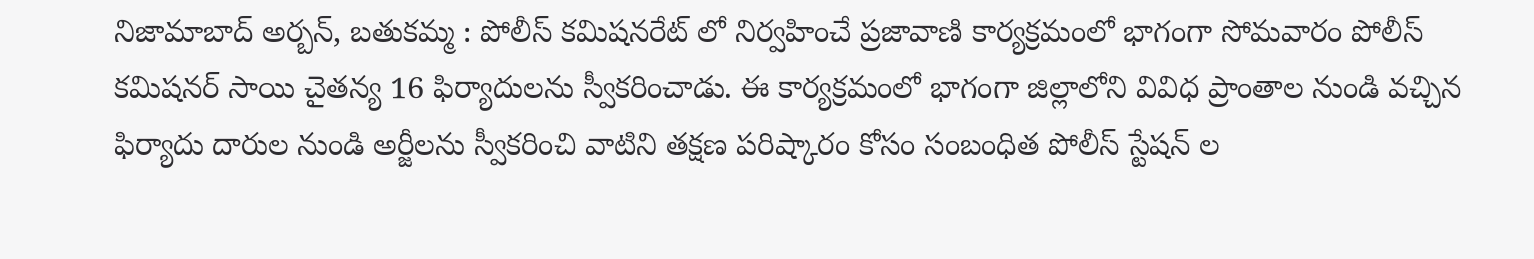నిజామాబాద్ అర్బన్, బతుకమ్మ : పోలీస్ కమిషనరేట్ లో నిర్వహించే ప్రజావాణి కార్యక్రమంలో భాగంగా సోమవారం పోలీస్ కమిషనర్ సాయి చైతన్య 16 ఫిర్యాదులను స్వీకరించాడు. ఈ కార్యక్రమంలో భాగంగా జిల్లాలోని వివిధ ప్రాంతాల నుండి వచ్చిన ఫిర్యాదు దారుల నుండి అర్జీలను స్వీకరించి వాటిని తక్షణ పరిష్కారం కోసం సంబంధిత పోలీస్ స్టేషన్ ల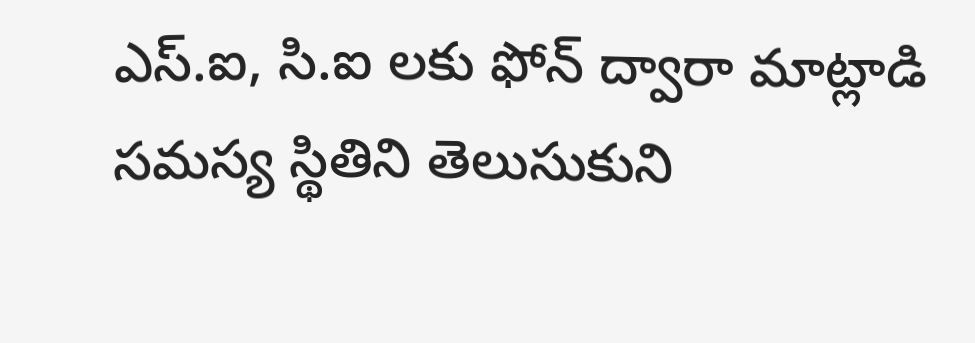ఎస్.ఐ, సి.ఐ లకు ఫోన్ ద్వారా మాట్లాడి సమస్య స్థితిని తెలుసుకుని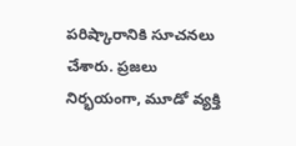పరిష్కారానికి సూచనలు చేశారు. ప్రజలు నిర్భయంగా, మూడో వ్యక్తి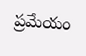ప్రమేయం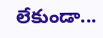లేకుండా...